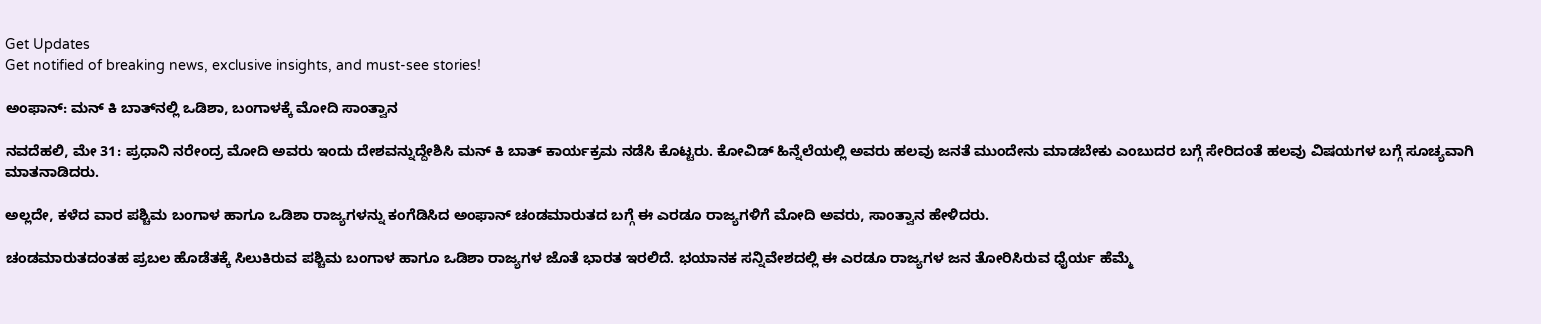Get Updates
Get notified of breaking news, exclusive insights, and must-see stories!

ಅಂಫಾನ್: ಮನ್‌ ಕಿ ಬಾತ್‌ನಲ್ಲಿ ಒಡಿಶಾ, ಬಂಗಾಳಕ್ಕೆ ಮೋದಿ ಸಾಂತ್ವಾನ

ನವದೆಹಲಿ, ಮೇ 31: ಪ್ರಧಾನಿ ನರೇಂದ್ರ ಮೋದಿ ಅವರು ಇಂದು ದೇಶವನ್ನುದ್ದೇಶಿಸಿ ಮನ್‌ ಕಿ ಬಾತ್ ಕಾರ್ಯಕ್ರಮ ನಡೆಸಿ ಕೊಟ್ಟರು. ಕೋವಿಡ್ ಹಿನ್ನೆಲೆಯಲ್ಲಿ ಅವರು ಹಲವು ಜನತೆ ಮುಂದೇನು ಮಾಡಬೇಕು ಎಂಬುದರ ಬಗ್ಗೆ ಸೇರಿದಂತೆ ಹಲವು ವಿಷಯಗಳ ಬಗ್ಗೆ ಸೂಚ್ಯವಾಗಿ ಮಾತನಾಡಿದರು.

ಅಲ್ಲದೇ, ಕಳೆದ ವಾರ ಪಶ್ಚಿಮ ಬಂಗಾಳ ಹಾಗೂ ಒಡಿಶಾ ರಾಜ್ಯಗಳನ್ನು ಕಂಗೆಡಿಸಿದ ಅಂಫಾನ್ ಚಂಡಮಾರುತದ ಬಗ್ಗೆ ಈ ಎರಡೂ ರಾಜ್ಯಗಳಿಗೆ ಮೋದಿ ಅವರು, ಸಾಂತ್ವಾನ ಹೇಳಿದರು.

ಚಂಡಮಾರುತದಂತಹ ಪ್ರಬಲ ಹೊಡೆತಕ್ಕೆ ಸಿಲುಕಿರುವ ಪಶ್ಚಿಮ ಬಂಗಾಳ ಹಾಗೂ ಒಡಿಶಾ ರಾಜ್ಯಗಳ ಜೊತೆ ಭಾರತ ಇರಲಿದೆ. ಭಯಾನಕ ಸನ್ನಿವೇಶದಲ್ಲಿ ಈ ಎರಡೂ ರಾಜ್ಯಗಳ ಜನ ತೋರಿಸಿರುವ ಧೈರ್ಯ ಹೆಮ್ಮೆ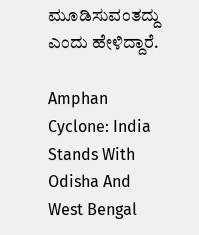ಮೂಡಿಸುವಂತದ್ದು ಎಂದು ಹೇಳಿದ್ದಾರೆ.

Amphan Cyclone: India Stands With Odisha And West Bengal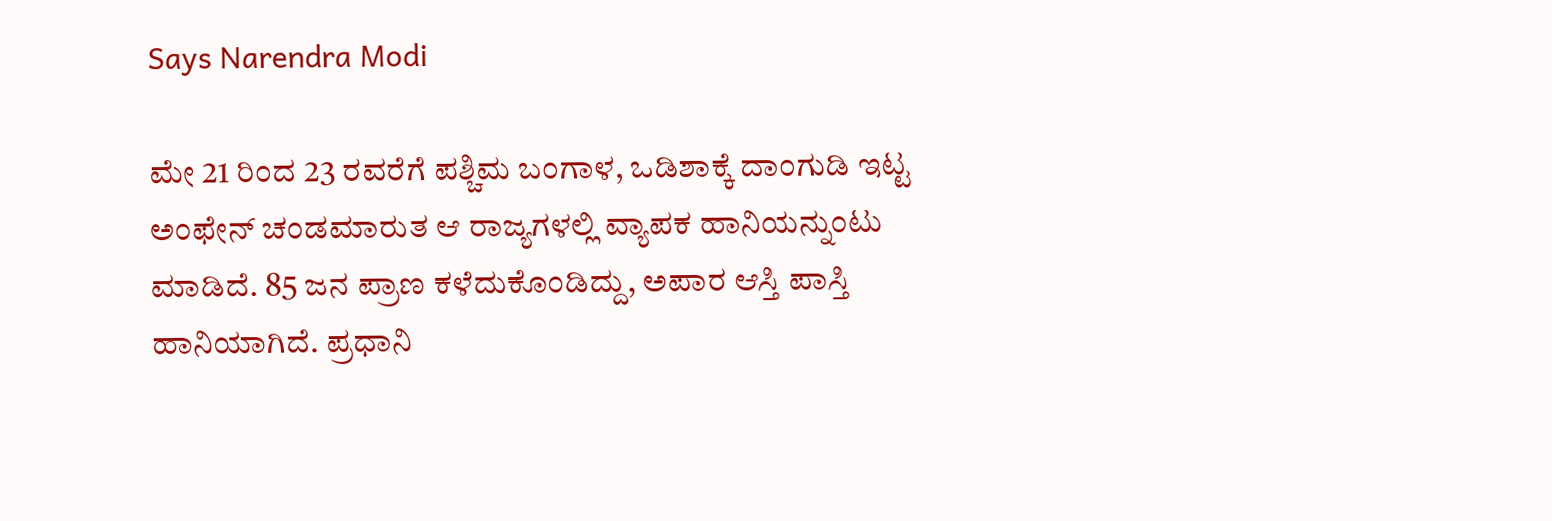Says Narendra Modi

ಮೇ 21 ರಿಂದ 23 ರವರೆಗೆ ಪಶ್ಚಿಮ ಬಂಗಾಳ, ಒಡಿಶಾಕ್ಕೆ ದಾಂಗುಡಿ ಇಟ್ಟ ಅಂಫೇನ್ ಚಂಡಮಾರುತ ಆ ರಾಜ್ಯಗಳಲ್ಲಿ ವ್ಯಾಪಕ ಹಾನಿಯನ್ನುಂಟು ಮಾಡಿದೆ. 85 ಜನ ಪ್ರಾಣ ಕಳೆದುಕೊಂಡಿದ್ದು, ಅಪಾರ ಆಸ್ತಿ ಪಾಸ್ತಿ ಹಾನಿಯಾಗಿದೆ. ಪ್ರಧಾನಿ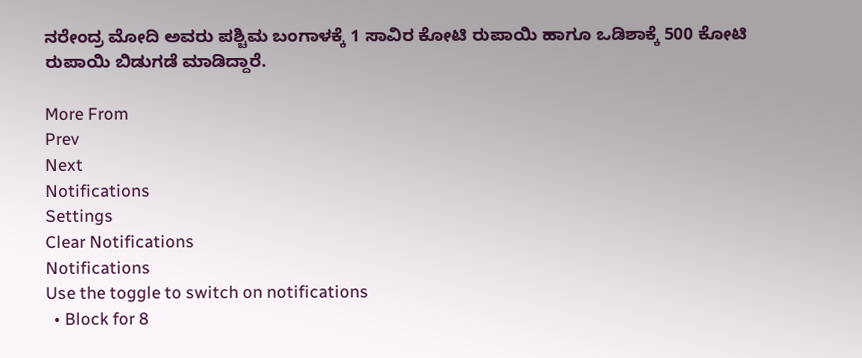ನರೇಂದ್ರ ಮೋದಿ ಅವರು ಪಶ್ಚಿಮ ಬಂಗಾಳಕ್ಕೆ 1 ಸಾವಿರ ಕೋಟಿ ರುಪಾಯಿ ಹಾಗೂ ಒಡಿಶಾಕ್ಕೆ 500 ಕೋಟಿ ರುಪಾಯಿ ಬಿಡುಗಡೆ ಮಾಡಿದ್ದಾರೆ.

More From
Prev
Next
Notifications
Settings
Clear Notifications
Notifications
Use the toggle to switch on notifications
  • Block for 8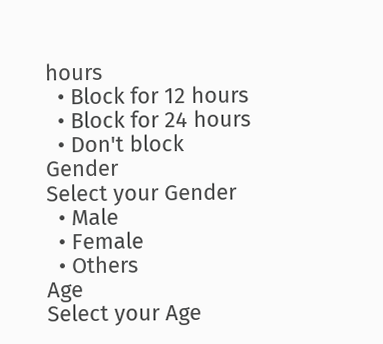hours
  • Block for 12 hours
  • Block for 24 hours
  • Don't block
Gender
Select your Gender
  • Male
  • Female
  • Others
Age
Select your Age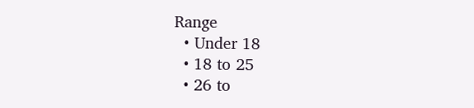Range
  • Under 18
  • 18 to 25
  • 26 to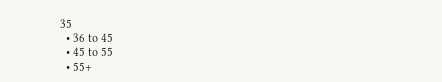35
  • 36 to 45
  • 45 to 55
  • 55+